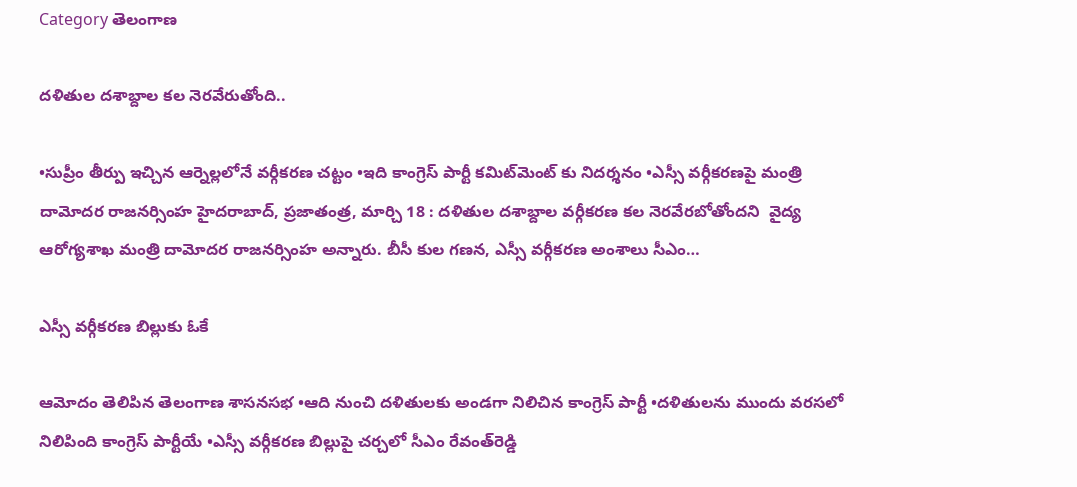Category తెలంగాణ

దళితుల దశాబ్దాల కల నెరవేరుతోంది..

•సుప్రీం తీర్పు ఇచ్చిన ఆర్నెల్లలోనే వర్గీకరణ చట్టం •ఇది కాంగ్రెస్‌ ‌పార్టీ కమిట్‌మెంట్‌ ‌కు నిదర్శనం •ఎస్సీ వర్గీకరణపై మంత్రి దామోదర రాజనర్సింహ హైదరాబాద్‌, ప్రజాతంత్ర, మార్చి 18 : దళితుల దశాబ్దాల వర్గీకరణ కల నెరవేరబోతోందని  వైద్య ఆరోగ్యశాఖ మంత్రి దామోదర రాజనర్సింహ అన్నారు. బీసీ కుల గణన, ఎస్సీ వర్గీకరణ అంశాలు సీఎం…

ఎస్సీ వర్గీకరణ బిల్లుకు ఓకే

ఆమోదం తెలిపిన తెలంగాణ శాసనసభ •ఆది నుంచి దళితులకు అండగా నిలిచిన కాంగ్రెస్‌ ‌పార్టీ •దళితులను ముందు వరసలో నిలిపింది కాంగ్రెస్‌ ‌పార్టీయే •ఎస్సీ వర్గీకరణ బిల్లుపై చర్చలో సీఎం రేవంత్‌రెడ్డి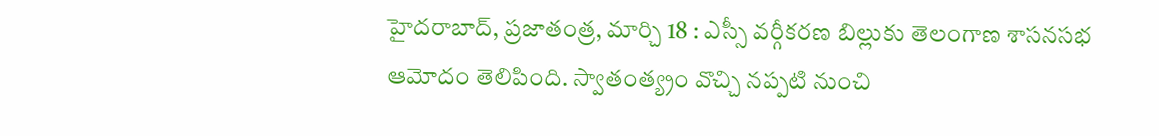హైదరాబాద్‌, ప్రజాతంత్ర, మార్చి 18 : ఎస్సీ వర్గీకరణ బిల్లుకు తెలంగాణ శాసనసభ ఆమోదం తెలిపింది. స్వాతంత్య్రం వొచ్చి నప్పటి నుంచి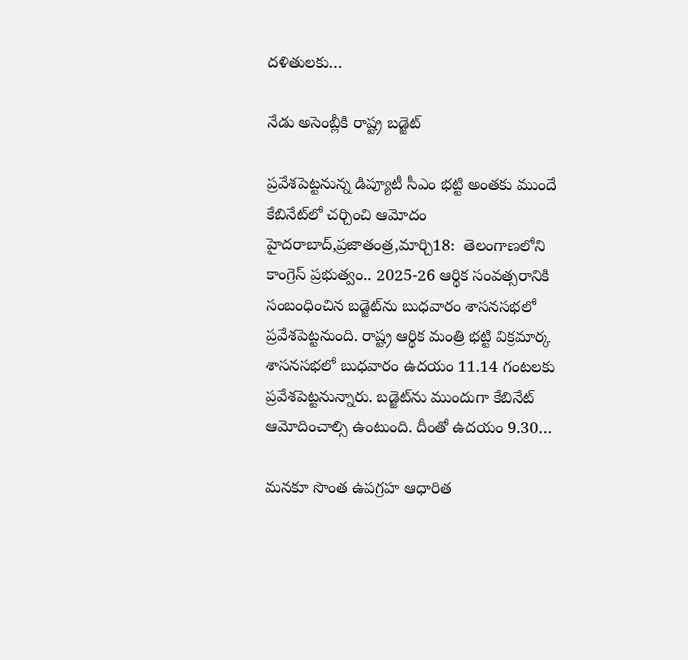దళితులకు…

నేడు అసెంబ్లీకి రాష్ట్ర బడ్జెట్‌

ప్రవేశపెట్టనున్న డిప్యూటీ సీఎం భట్టి అంతకు ముందే కేబినేట్‌లో చర్చించి ఆమోదం హైదరాబాద్‌,ప్రజాతంత్ర,మార్చి18:  తెలంగాణలోని కాంగ్రెస్‌ ‌ప్రభుత్వం.. 2025-26 ఆర్థిక సంవత్సరానికి సంబంధించిన బడ్జెట్‌ను బుధవారం శాసనసభలో ప్రవేశపెట్టనుంది. రాష్ట్ర ఆర్థిక మంత్రి భట్టి విక్రమార్క శాసనసభలో బుధవారం ఉదయం 11.14 గంటలకు ప్రవేశపెట్టనున్నారు. బడ్జెట్‌ను ముందుగా కేబినేట్‌ ఆమోదించాల్సి ఉంటుంది. దీంతో ఉదయం 9.30…

మనకూ సొంత ఉపగ్రహ ఆధారిత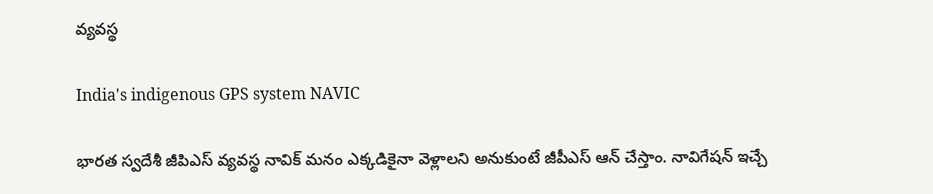వ్యవస్థ

India's indigenous GPS system NAVIC

భారత స్వదేశీ జీపిఎస్‌ ‌వ్యవస్థ నావిక్‌ మనం ఎక్కడికైనా వెళ్లాలని అనుకుంటే జీపీఎస్‌ ఆన్‌ ‌చేస్తాం. నావిగేషన్‌ ఇచ్చే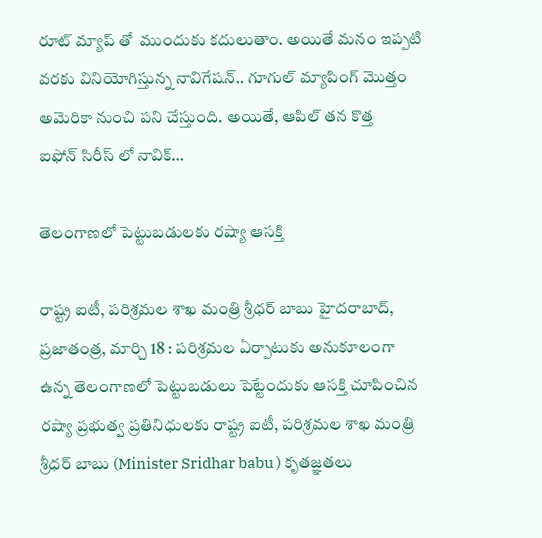రూట్‌ ‌మ్యాప్‌ ‌తో  ముందుకు కదులుతాం. అయితే మనం ఇప్పటి వరకు వినియోగిస్తున్న నావిగేషన్‌.. గూగుల్‌ ‌మ్యాపింగ్‌ ‌మొత్తం అమెరికా నుంచి పని చేస్తుంది. అయితే, ఆపిల్‌ ‌తన కొత్త ఐఫోన్‌ ‌సిరీస్‌ ‌లో నావిక్‌…

తెలంగాణ‌లో పెట్టుబ‌డులకు రష్యా ఆసక్తి

రాష్ట్ర ఐటీ, పరిశ్రమల శాఖ మంత్రి శ్రీధర్ బాబు హైదరాబాద్, ప్రజాతంత్ర, మార్చి 18 : ప‌రిశ్ర‌మ‌ల ఏర్పాటుకు అనుకూలంగా ఉన్న తెలంగాణ‌లో పెట్టుబ‌డులు పెట్టేందుకు ఆసక్తి చూపించిన రష్యా ప్రభుత్వ ప్రతినిధులకు రాష్ట్ర ఐటీ, పరిశ్రమల శాఖ మంత్రి శ్రీధర్ బాబు (Minister Sridhar babu ) కృతజ్ఞతలు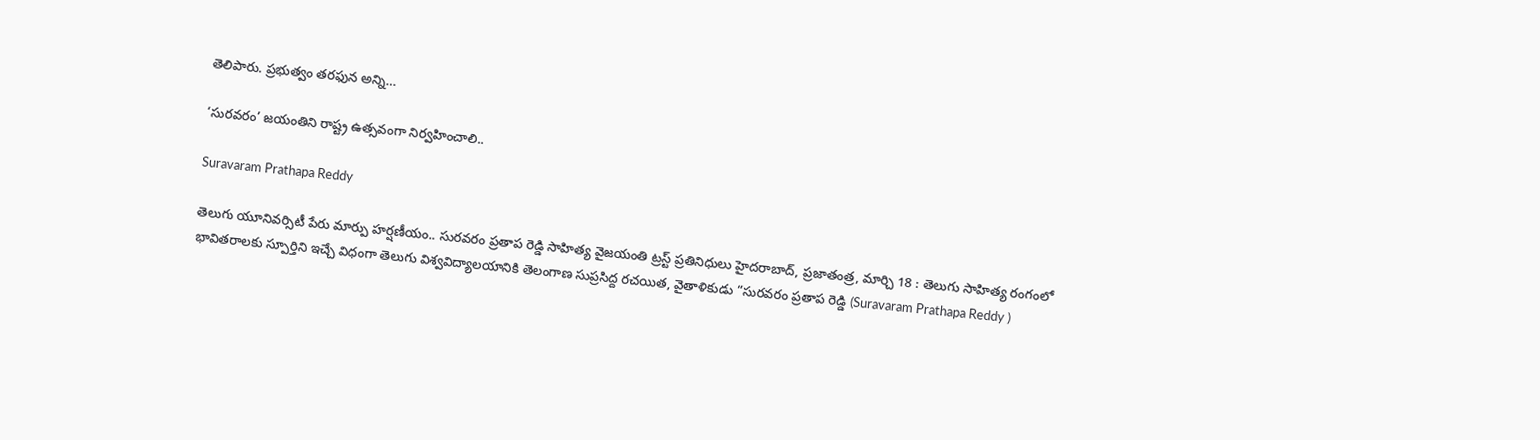తెలిపారు. ప్రభుత్వం తరఫున అన్ని…

‘సురవరం’ జయంతిని రాష్ట్ర ఉత్సవంగా నిర్వహించాలి..

Suravaram Prathapa Reddy

తెలుగు యూనివర్సిటీ పేరు మార్పు హర్షణీయం.. సురవరం ప్రతాప రెడ్డి సాహిత్య వైజయంతి ట్రస్ట్‌ ప్రతినిధులు హైదరాబాద్, ప్రజాతంత్ర, మార్చి 18 : తెలుగు సాహిత్య రంగంలో భావితరాలకు స్పూర్తిని ఇచ్చే విధంగా తెలుగు విశ్వవిద్యాలయానికి తెలంగాణ సుప్రసిద్ద రచయిత, వైతాళికుడు “సురవరం ప్రతాప రెడ్డి (Suravaram Prathapa Reddy )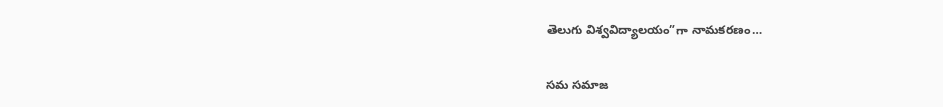తెలుగు విశ్వవిద్యాలయం”గా నామకరణం…

సమ సమాజ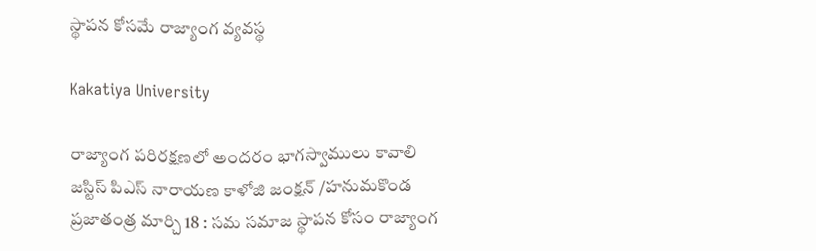స్థాపన కోసమే రాజ్యాంగ వ్యవస్థ

Kakatiya University

రాజ్యాంగ పరిరక్షణలో అందరం భాగస్వాములు కావాలి జస్టిస్ పిఎస్ నారాయణ కాళోజి జంక్షన్ /హనుమకొండ ప్రజాతంత్ర మార్చి 18 : సమ సమాజ స్థాపన కోసం రాజ్యాంగ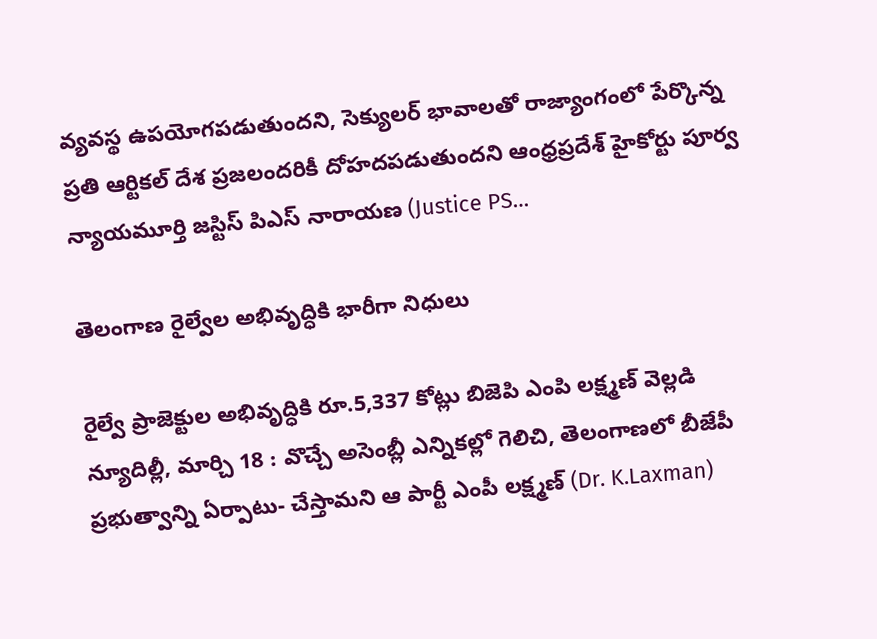వ్యవస్థ ఉపయోగపడుతుందని, సెక్యులర్ భావాలతో రాజ్యాంగంలో పేర్కొన్న ప్రతి ఆర్టికల్ దేశ ప్రజలందరికీ దోహదపడుతుందని ఆంధ్రప్రదేశ్ హైకోర్టు పూర్వ న్యాయమూర్తి జస్టిస్ పిఎస్ నారాయణ (Justice PS…

తెలంగాణ రైల్వేల అభివృద్ధికి భారీగా నిధులు

రైల్వే ప్రాజెక్టుల అభివృద్ధికి రూ.5,337 కోట్లు బిజెపి ఎంపి లక్ష్మణ్‌ ‌వెల్లడి న్యూదిల్లీ, మార్చి 18 : వొచ్చే అసెంబ్లీ ఎన్నికల్లో గెలిచి, తెలంగాణలో బీజేపీ ప్రభుత్వాన్ని ఏర్పాటు- చేస్తామని ఆ పార్టీ ఎంపీ లక్ష్మణ్‌ (Dr. K.Laxman)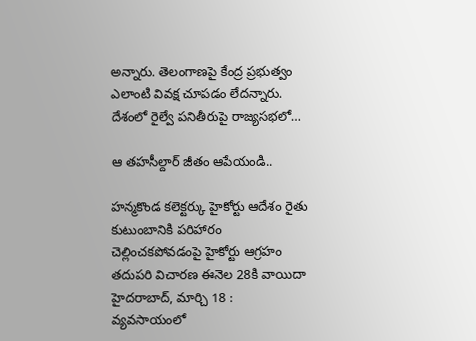అన్నారు. తెలంగాణపై కేంద్ర ప్రభుత్వం ఎలాంటి వివక్ష చూపడం లేదన్నారు. దేశంలో రైల్వే పనితీరుపై రాజ్యసభలో…

ఆ తహసీల్దార్ జీతం ఆపేయండి..

హన్మకొండ కలెక్టర్కు హైకోర్టు ఆదేశం రైతు కుటుంబానికి పరిహారం చెల్లించకపోవడంపై హైకోర్టు ఆగ్రహం తదుపరి విచారణ ఈనెల 28కి వాయిదా హైదరాబాద్, మార్చి 18 : వ్యవసాయంలో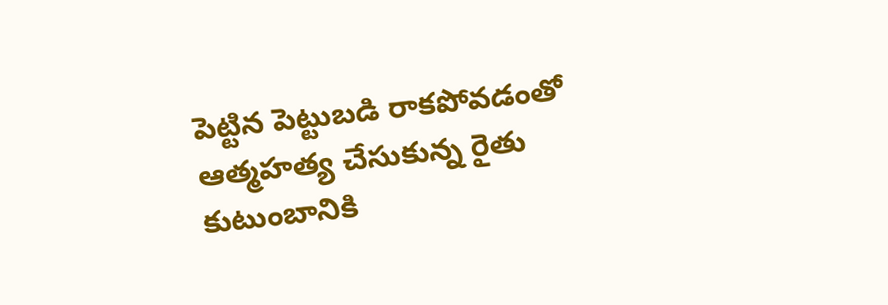పెట్టిన పెట్టుబడి రాకపోవడంతో ఆత్మహత్య చేసుకున్న రైతు కుటుంబానికి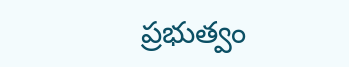ప్రభుత్వం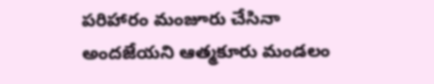పరిహారం మంజూరు చేసినా అందజేయని ఆత్మకూరు మండలం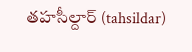తహసీల్దార్ (tahsildar)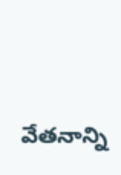వేతనాన్ని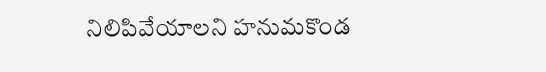నిలిపివేయాలని హనుమకొండ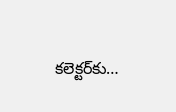కలెక్టర్‌‌కు…